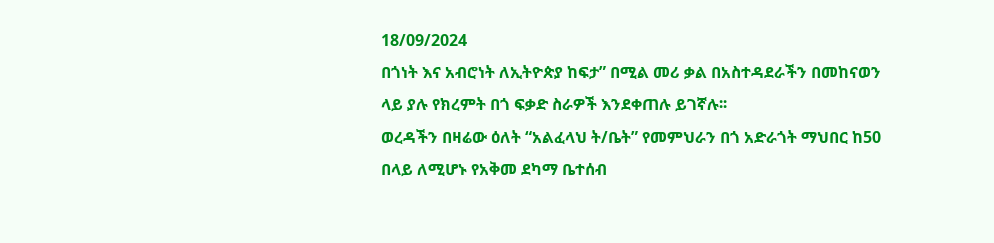18/09/2024
በጎነት እና አብሮነት ለኢትዮጵያ ከፍታ” በሚል መሪ ቃል በአስተዳደራችን በመከናወን ላይ ያሉ የክረምት በጎ ፍቃድ ስራዎች እንደቀጠሉ ይገኛሉ፡፡
ወረዳችን በዛሬው ዕለት “አልፈላህ ት/ቤት” የመምህራን በጎ አድራጎት ማህበር ከ50 በላይ ለሚሆኑ የአቅመ ደካማ ቤተሰብ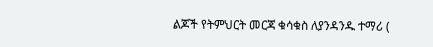ልጆች የትምህርት መርጃ ቁሳቁስ ለያንዳንዱ ተማሪ (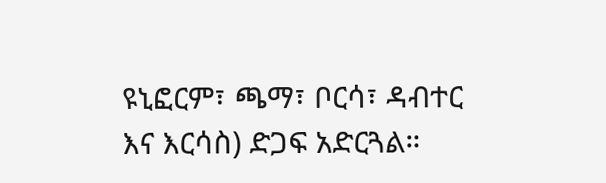ዩኒፎርም፣ ጫማ፣ ቦርሳ፣ ዳብተር እና እርሳስ) ድጋፍ አድርጓል።